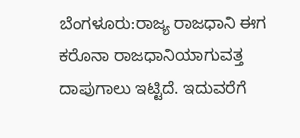ಬೆಂಗಳೂರು:ರಾಜ್ಯ ರಾಜಧಾನಿ ಈಗ ಕರೊನಾ ರಾಜಧಾನಿಯಾಗುವತ್ತ ದಾಪುಗಾಲು ಇಟ್ಟಿದೆ. ಇದುವರೆಗೆ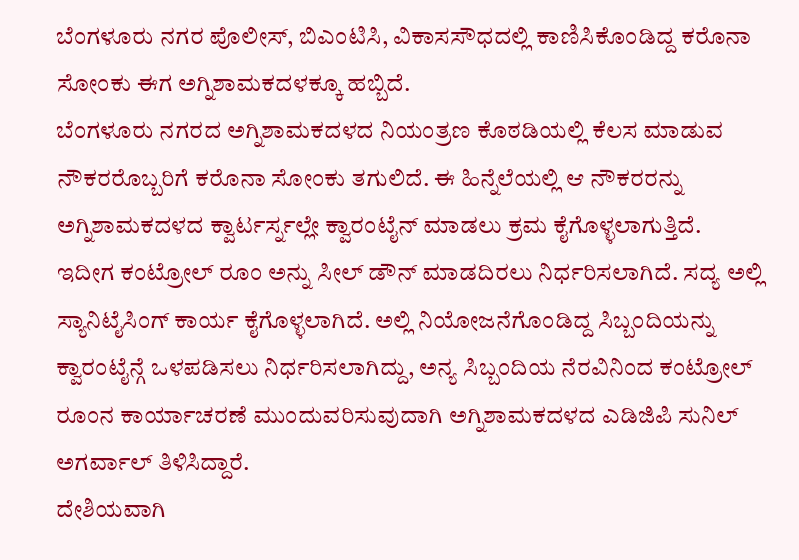ಬೆಂಗಳೂರು ನಗರ ಪೊಲೀಸ್, ಬಿಎಂಟಿಸಿ, ವಿಕಾಸಸೌಧದಲ್ಲಿ ಕಾಣಿಸಿಕೊಂಡಿದ್ದ ಕರೊನಾ ಸೋಂಕು ಈಗ ಅಗ್ನಿಶಾಮಕದಳಕ್ಕೂ ಹಬ್ಬಿದೆ.
ಬೆಂಗಳೂರು ನಗರದ ಅಗ್ನಿಶಾಮಕದಳದ ನಿಯಂತ್ರಣ ಕೊಠಡಿಯಲ್ಲಿ ಕೆಲಸ ಮಾಡುವ ನೌಕರರೊಬ್ಬರಿಗೆ ಕರೊನಾ ಸೋಂಕು ತಗುಲಿದೆ. ಈ ಹಿನ್ನೆಲೆಯಲ್ಲಿ ಆ ನೌಕರರನ್ನು ಅಗ್ನಿಶಾಮಕದಳದ ಕ್ವಾರ್ಟರ್ಸ್ನಲ್ಲೇ ಕ್ವಾರಂಟೈನ್ ಮಾಡಲು ಕ್ರಮ ಕೈಗೊಳ್ಳಲಾಗುತ್ತಿದೆ.
ಇದೀಗ ಕಂಟ್ರೋಲ್ ರೂಂ ಅನ್ನು ಸೀಲ್ ಡೌನ್ ಮಾಡದಿರಲು ನಿರ್ಧರಿಸಲಾಗಿದೆ. ಸದ್ಯ ಅಲ್ಲಿ ಸ್ಯಾನಿಟೈಸಿಂಗ್ ಕಾರ್ಯ ಕೈಗೊಳ್ಳಲಾಗಿದೆ. ಅಲ್ಲಿ ನಿಯೋಜನೆಗೊಂಡಿದ್ದ ಸಿಬ್ಬಂದಿಯನ್ನು ಕ್ವಾರಂಟೈನ್ಗೆ ಒಳಪಡಿಸಲು ನಿರ್ಧರಿಸಲಾಗಿದ್ದು, ಅನ್ಯ ಸಿಬ್ಬಂದಿಯ ನೆರವಿನಿಂದ ಕಂಟ್ರೋಲ್ ರೂಂನ ಕಾರ್ಯಾಚರಣೆ ಮುಂದುವರಿಸುವುದಾಗಿ ಅಗ್ನಿಶಾಮಕದಳದ ಎಡಿಜಿಪಿ ಸುನಿಲ್ ಅಗರ್ವಾಲ್ ತಿಳಿಸಿದ್ದಾರೆ.
ದೇಶಿಯವಾಗಿ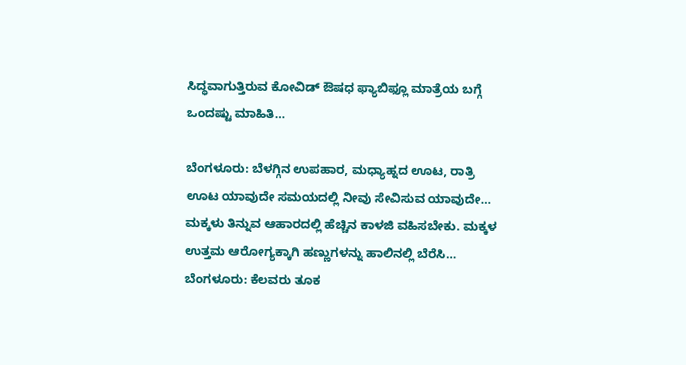ಸಿದ್ಧವಾಗುತ್ತಿರುವ ಕೋವಿಡ್ ಔಷಧ ಫ್ಯಾಬಿಫ್ಲೂ ಮಾತ್ರೆಯ ಬಗ್ಗೆ ಒಂದಷ್ಟು ಮಾಹಿತಿ…

ಬೆಂಗಳೂರು: ಬೆಳಗ್ಗಿನ ಉಪಹಾರ, ಮಧ್ಯಾಹ್ನದ ಊಟ, ರಾತ್ರಿ ಊಟ ಯಾವುದೇ ಸಮಯದಲ್ಲಿ ನೀವು ಸೇವಿಸುವ ಯಾವುದೇ…
ಮಕ್ಕಳು ತಿನ್ನುವ ಆಹಾರದಲ್ಲಿ ಹೆಚ್ಚಿನ ಕಾಳಜಿ ವಹಿಸಬೇಕು. ಮಕ್ಕಳ ಉತ್ತಮ ಆರೋಗ್ಯಕ್ಕಾಗಿ ಹಣ್ಣುಗಳನ್ನು ಹಾಲಿನಲ್ಲಿ ಬೆರೆಸಿ…
ಬೆಂಗಳೂರು: ಕೆಲವರು ತೂಕ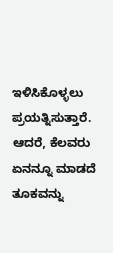ಇಳಿಸಿಕೊಳ್ಳಲು ಪ್ರಯತ್ನಿಸುತ್ತಾರೆ. ಆದರೆ, ಕೆಲವರು ಏನನ್ನೂ ಮಾಡದೆ ತೂಕವನ್ನು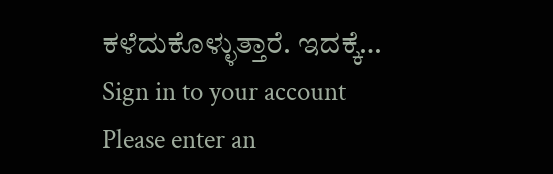ಕಳೆದುಕೊಳ್ಳುತ್ತಾರೆ. ಇದಕ್ಕೆ…
Sign in to your account
Please enter an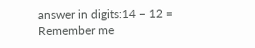answer in digits:14 − 12 =
Remember me